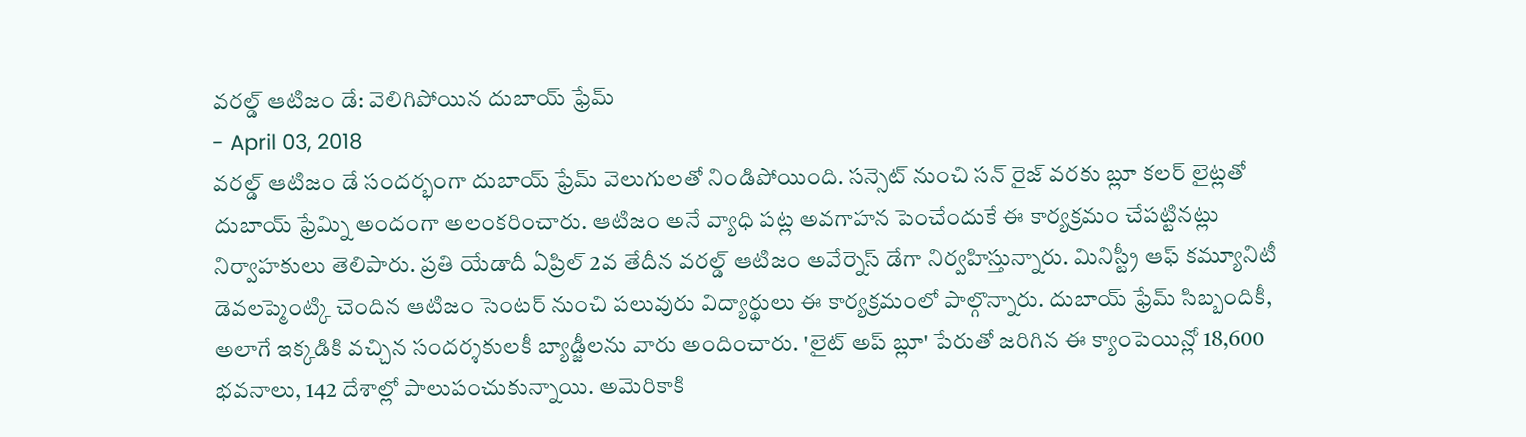వరల్డ్ ఆటిజం డే: వెలిగిపోయిన దుబాయ్ ఫ్రేమ్
- April 03, 2018
వరల్డ్ ఆటిజం డే సందర్భంగా దుబాయ్ ఫ్రేమ్ వెలుగులతో నిండిపోయింది. సన్సెట్ నుంచి సన్ రైజ్ వరకు బ్లూ కలర్ లైట్లతో దుబాయ్ ఫ్రేమ్ని అందంగా అలంకరించారు. ఆటిజం అనే వ్యాధి పట్ల అవగాహన పెంచేందుకే ఈ కార్యక్రమం చేపట్టినట్లు నిర్వాహకులు తెలిపారు. ప్రతి యేడాదీ ఏప్రిల్ 2వ తేదీన వరల్డ్ ఆటిజం అవేర్నెస్ డేగా నిర్వహిస్తున్నారు. మినిస్ట్రీ ఆఫ్ కమ్యూనిటీ డెవలప్మెంట్కి చెందిన ఆటిజం సెంటర్ నుంచి పలువురు విద్యార్థులు ఈ కార్యక్రమంలో పాల్గొన్నారు. దుబాయ్ ఫ్రేమ్ సిబ్బందికీ, అలాగే ఇక్కడికి వచ్చిన సందర్శకులకీ బ్యాడ్జీలను వారు అందించారు. 'లైట్ అప్ బ్లూ' పేరుతో జరిగిన ఈ క్యాంపెయిన్లో 18,600 భవనాలు, 142 దేశాల్లో పాలుపంచుకున్నాయి. అమెరికాకి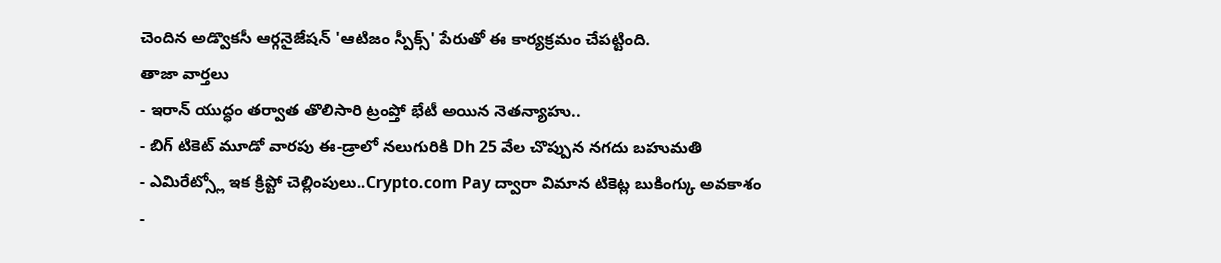చెందిన అడ్వొకసీ ఆర్గనైజేషన్ 'ఆటిజం స్పీక్స్' పేరుతో ఈ కార్యక్రమం చేపట్టింది.
తాజా వార్తలు
- ఇరాన్ యుద్ధం తర్వాత తొలిసారి ట్రంప్తో భేటీ అయిన నెతన్యాహు..
- బిగ్ టికెట్ మూడో వారపు ఈ-డ్రాలో నలుగురికి Dh 25 వేల చొప్పున నగదు బహుమతి
- ఎమిరేట్స్లో ఇక క్రిప్టో చెల్లింపులు..Crypto.com Pay ద్వారా విమాన టికెట్ల బుకింగ్కు అవకాశం
-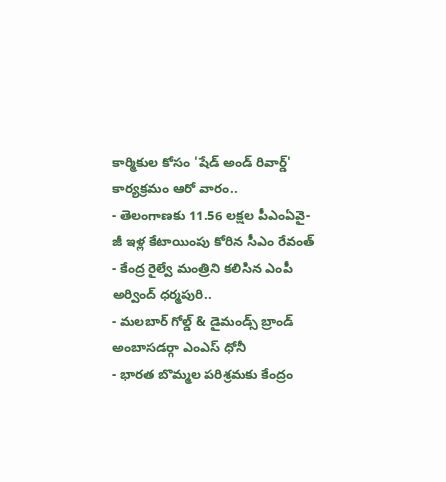కార్మికుల కోసం 'షేడ్ అండ్ రివార్డ్' కార్యక్రమం ఆరో వారం..
- తెలంగాణకు 11.56 లక్షల పీఎంఏవై-జీ ఇళ్ల కేటాయింపు కోరిన సీఎం రేవంత్
- కేంద్ర రైల్వే మంత్రిని కలిసిన ఎంపీ అర్వింద్ ధర్మపురి..
- మలబార్ గోల్డ్ & డైమండ్స్ బ్రాండ్ అంబాసడర్గా ఎంఎస్ ధోనీ
- భారత బొమ్మల పరిశ్రమకు కేంద్రం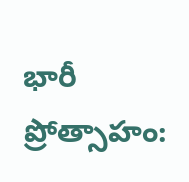భారీ ప్రోత్సాహం: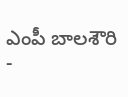ఎంపీ బాలశౌరి
-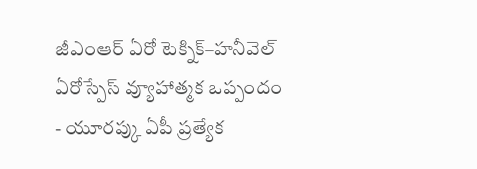జీఎంఆర్ ఏరో టెక్నిక్–హనీవెల్ ఏరోస్పేస్ వ్యూహాత్మక ఒప్పందం
- యూరప్కు ఏపీ ప్రత్యేక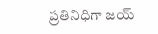ప్రతినిధిగా జయ్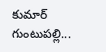కుమార్ గుంటుపల్లి...